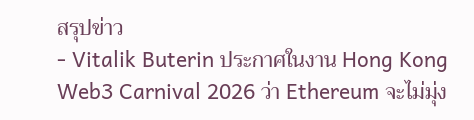สรุปข่าว
- Vitalik Buterin ประกาศในงาน Hong Kong Web3 Carnival 2026 ว่า Ethereum จะไม่มุ่ง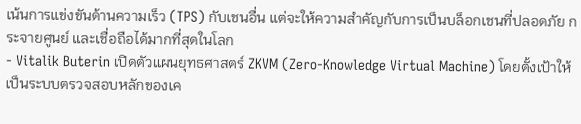เน้นการแข่งขันด้านความเร็ว (TPS) กับเชนอื่น แต่จะให้ความสำคัญกับการเป็นบล็อกเชนที่ปลอดภัย กระจายศูนย์ และเชื่อถือได้มากที่สุดในโลก
- Vitalik Buterin เปิดตัวแผนยุทธศาสตร์ ZKVM (Zero-Knowledge Virtual Machine) โดยตั้งเป้าให้เป็นระบบตรวจสอบหลักของเค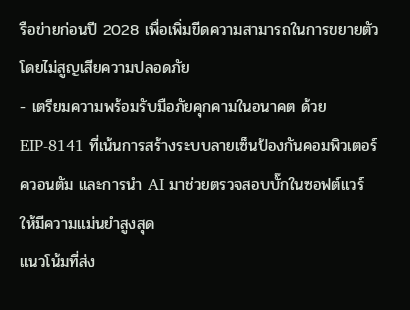รือข่ายก่อนปี 2028 เพื่อเพิ่มขีดความสามารถในการขยายตัว โดยไม่สูญเสียความปลอดภัย
- เตรียมความพร้อมรับมือภัยคุกคามในอนาคต ด้วย EIP-8141 ที่เน้นการสร้างระบบลายเซ็นป้องกันคอมพิวเตอร์ควอนตัม และการนำ AI มาช่วยตรวจสอบบั๊กในซอฟต์แวร์ ให้มีความแม่นยำสูงสุด
แนวโน้มที่ส่ง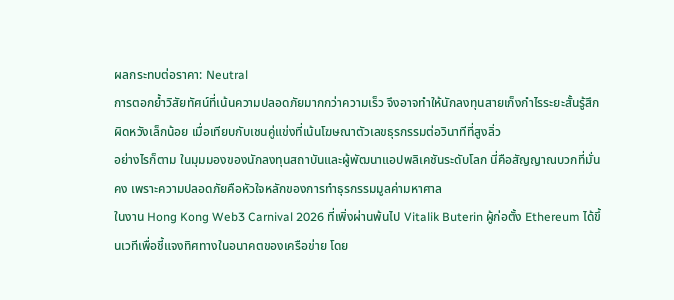ผลกระทบต่อราคา: Neutral
การตอกย้ำวิสัยทัศน์ที่เน้นความปลอดภัยมากกว่าความเร็ว จึงอาจทำให้นักลงทุนสายเก็งกำไรระยะสั้นรู้สึกผิดหวังเล็กน้อย เมื่อเทียบกับเชนคู่แข่งที่เน้นโฆษณาตัวเลขธุรกรรมต่อวินาทีที่สูงลิ่ว
อย่างไรก็ตาม ในมุมมองของนักลงทุนสถาบันและผู้พัฒนาแอปพลิเคชันระดับโลก นี่คือสัญญาณบวกที่มั่นคง เพราะความปลอดภัยคือหัวใจหลักของการทำธุรกรรมมูลค่ามหาศาล
ในงาน Hong Kong Web3 Carnival 2026 ที่เพิ่งผ่านพ้นไป Vitalik Buterin ผู้ก่อตั้ง Ethereum ได้ขึ้นเวทีเพื่อชี้แจงทิศทางในอนาคตของเครือข่าย โดย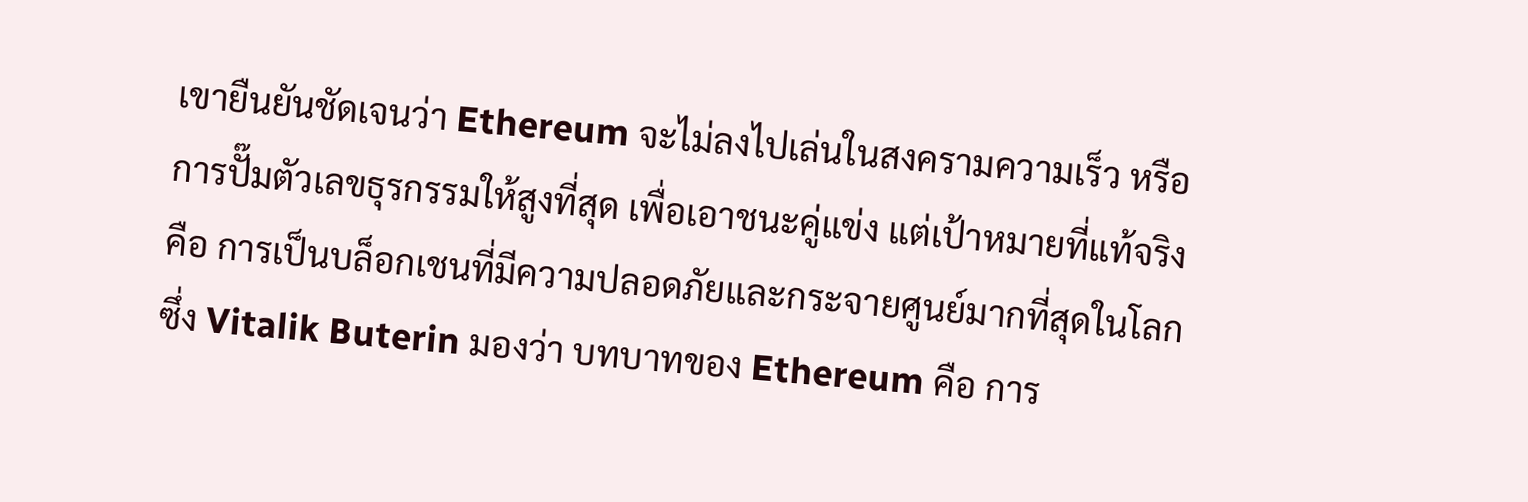เขายืนยันชัดเจนว่า Ethereum จะไม่ลงไปเล่นในสงครามความเร็ว หรือการปั๊มตัวเลขธุรกรรมให้สูงที่สุด เพื่อเอาชนะคู่แข่ง แต่เป้าหมายที่แท้จริงคือ การเป็นบล็อกเชนที่มีความปลอดภัยและกระจายศูนย์มากที่สุดในโลก
ซึ่ง Vitalik Buterin มองว่า บทบาทของ Ethereum คือ การ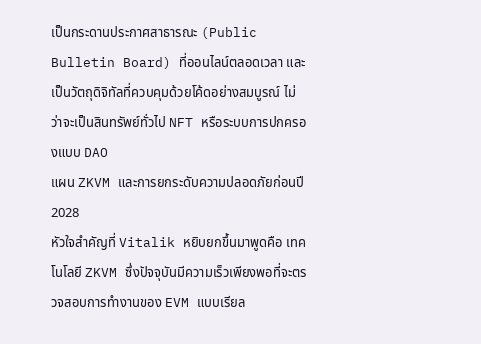เป็นกระดานประกาศสาธารณะ (Public Bulletin Board) ที่ออนไลน์ตลอดเวลา และเป็นวัตถุดิจิทัลที่ควบคุมด้วยโค้ดอย่างสมบูรณ์ ไม่ว่าจะเป็นสินทรัพย์ทั่วไป NFT หรือระบบการปกครองแบบ DAO
แผน ZKVM และการยกระดับความปลอดภัยก่อนปี 2028
หัวใจสำคัญที่ Vitalik หยิบยกขึ้นมาพูดคือ เทคโนโลยี ZKVM ซึ่งปัจจุบันมีความเร็วเพียงพอที่จะตรวจสอบการทำงานของ EVM แบบเรียล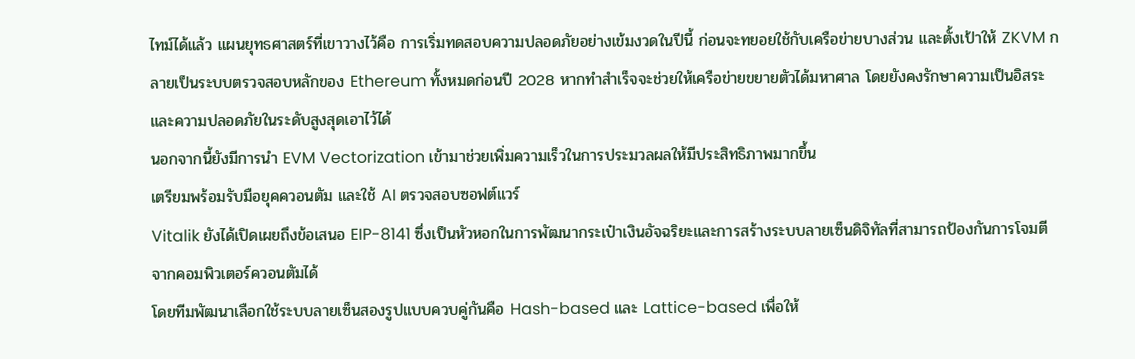ไทม์ได้แล้ว แผนยุทธศาสตร์ที่เขาวางไว้คือ การเริ่มทดสอบความปลอดภัยอย่างเข้มงวดในปีนี้ ก่อนจะทยอยใช้กับเครือข่ายบางส่วน และตั้งเป้าให้ ZKVM กลายเป็นระบบตรวจสอบหลักของ Ethereum ทั้งหมดก่อนปี 2028 หากทำสำเร็จจะช่วยให้เครือข่ายขยายตัวได้มหาศาล โดยยังคงรักษาความเป็นอิสระและความปลอดภัยในระดับสูงสุดเอาไว้ได้
นอกจากนี้ยังมีการนำ EVM Vectorization เข้ามาช่วยเพิ่มความเร็วในการประมวลผลให้มีประสิทธิภาพมากขึ้น
เตรียมพร้อมรับมือยุคควอนตัม และใช้ AI ตรวจสอบซอฟต์แวร์
Vitalik ยังได้เปิดเผยถึงข้อเสนอ EIP-8141 ซึ่งเป็นหัวหอกในการพัฒนากระเป๋าเงินอัจฉริยะและการสร้างระบบลายเซ็นดิจิทัลที่สามารถป้องกันการโจมตีจากคอมพิวเตอร์ควอนตัมได้
โดยทีมพัฒนาเลือกใช้ระบบลายเซ็นสองรูปแบบควบคู่กันคือ Hash-based และ Lattice-based เพื่อให้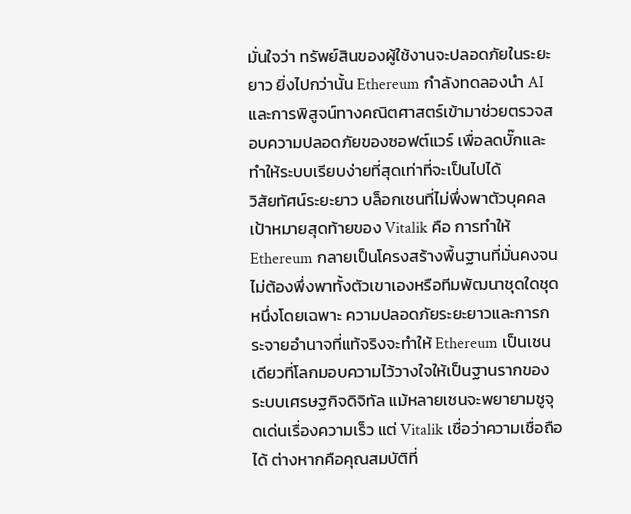มั่นใจว่า ทรัพย์สินของผู้ใช้งานจะปลอดภัยในระยะยาว ยิ่งไปกว่านั้น Ethereum กำลังทดลองนำ AI และการพิสูจน์ทางคณิตศาสตร์เข้ามาช่วยตรวจสอบความปลอดภัยของซอฟต์แวร์ เพื่อลดบั๊กและทำให้ระบบเรียบง่ายที่สุดเท่าที่จะเป็นไปได้
วิสัยทัศน์ระยะยาว บล็อกเชนที่ไม่พึ่งพาตัวบุคคล
เป้าหมายสุดท้ายของ Vitalik คือ การทำให้ Ethereum กลายเป็นโครงสร้างพื้นฐานที่มั่นคงจนไม่ต้องพึ่งพาทั้งตัวเขาเองหรือทีมพัฒนาชุดใดชุดหนึ่งโดยเฉพาะ ความปลอดภัยระยะยาวและการกระจายอำนาจที่แท้จริงจะทำให้ Ethereum เป็นเชนเดียวที่โลกมอบความไว้วางใจให้เป็นฐานรากของระบบเศรษฐกิจดิจิทัล แม้หลายเชนจะพยายามชูจุดเด่นเรื่องความเร็ว แต่ Vitalik เชื่อว่าความเชื่อถือได้ ต่างหากคือคุณสมบัติที่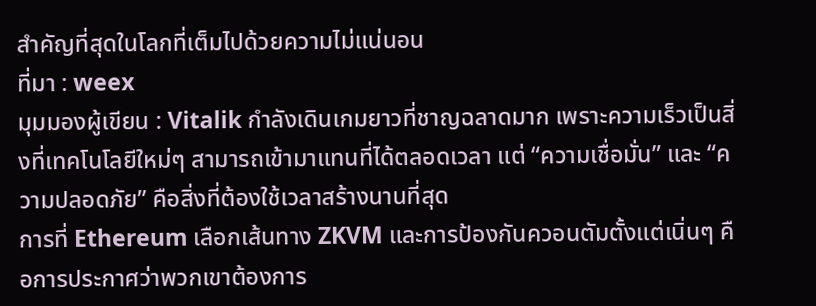สำคัญที่สุดในโลกที่เต็มไปด้วยความไม่แน่นอน
ที่มา : weex
มุมมองผู้เขียน : Vitalik กำลังเดินเกมยาวที่ชาญฉลาดมาก เพราะความเร็วเป็นสิ่งที่เทคโนโลยีใหม่ๆ สามารถเข้ามาแทนที่ได้ตลอดเวลา แต่ “ความเชื่อมั่น” และ “ความปลอดภัย” คือสิ่งที่ต้องใช้เวลาสร้างนานที่สุด
การที่ Ethereum เลือกเส้นทาง ZKVM และการป้องกันควอนตัมตั้งแต่เนิ่นๆ คือการประกาศว่าพวกเขาต้องการ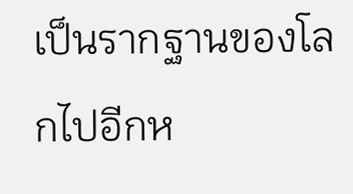เป็นรากฐานของโลกไปอีกห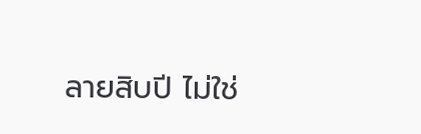ลายสิบปี ไม่ใช่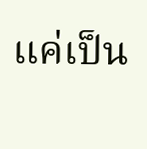แค่เป็น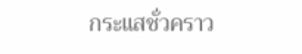กระแสชั่วคราว